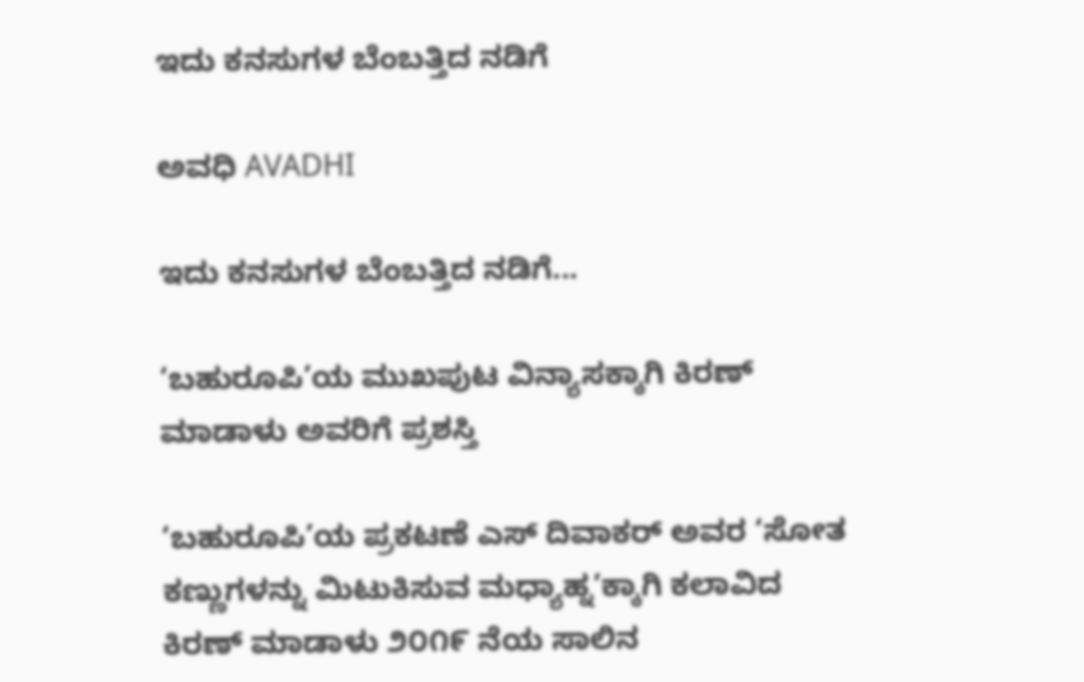ಇದು ಕನಸುಗಳ ಬೆಂಬತ್ತಿದ ನಡಿಗೆ‍

ಅವಧಿ AVADHI

ಇದು ಕನಸುಗಳ ಬೆಂಬತ್ತಿದ ನಡಿಗೆ...

‘ಬಹುರೂಪಿ’ಯ ಮುಖಪುಟ ವಿನ್ಯಾಸಕ್ಕಾಗಿ ಕಿರಣ್ ಮಾಡಾಳು ಅವರಿಗೆ ಪ್ರಶಸ್ತಿ

‘ಬಹುರೂಪಿ’ಯ ಪ್ರಕಟಣೆ ಎಸ್ ದಿವಾಕರ್ ಅವರ ‘ಸೋತ ಕಣ್ಣುಗಳನ್ನು ಮಿಟುಕಿಸುವ ಮಧ್ಯಾಹ್ನ’ಕ್ಕಾಗಿ ಕಲಾವಿದ ಕಿರಣ್ ಮಾಡಾಳು ೨೦೧೯ ನೆಯ ಸಾಲಿನ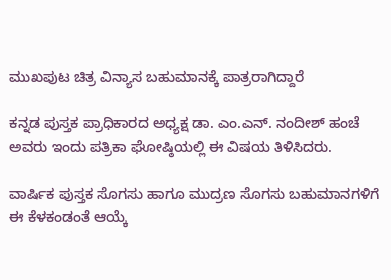ಮುಖಪುಟ ಚಿತ್ರ ವಿನ್ಯಾಸ ಬಹುಮಾನಕ್ಕೆ ಪಾತ್ರರಾಗಿದ್ದಾರೆ

ಕನ್ನಡ ಪುಸ್ತಕ ಪ್ರಾಧಿಕಾರದ ಅಧ್ಯಕ್ಷ ಡಾ. ಎಂ.ಎನ್. ನಂದೀಶ್ ಹಂಚೆ ಅವರು ಇಂದು ಪತ್ರಿಕಾ ಘೋಷ್ಠಿಯಲ್ಲಿ ಈ ವಿಷಯ ತಿಳಿಸಿದರು.

ವಾರ್ಷಿಕ ಪುಸ್ತಕ ಸೊಗಸು ಹಾಗೂ ಮುದ್ರಣ ಸೊಗಸು ಬಹುಮಾನಗಳಿಗೆ ಈ ಕೆಳಕಂಡಂತೆ ಆಯ್ಕೆ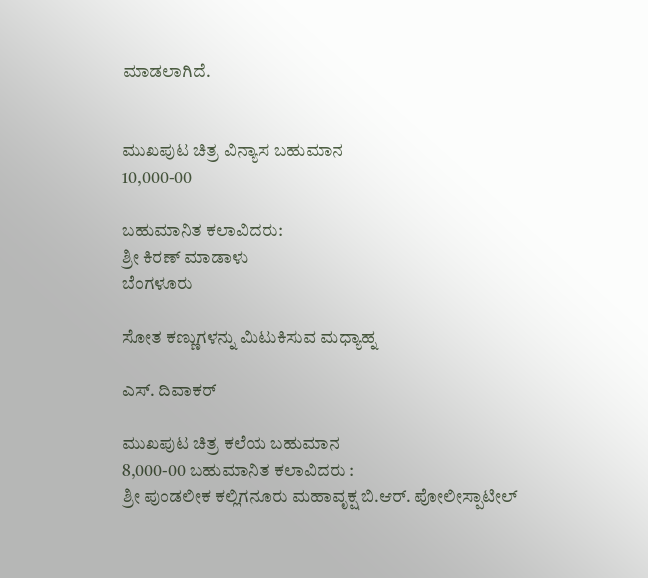ಮಾಡಲಾಗಿದೆ.


ಮುಖಪುಟ ಚಿತ್ರ ವಿನ್ಯಾಸ ಬಹುಮಾನ
10,000-00

ಬಹುಮಾನಿತ ಕಲಾವಿದರು:
ಶ್ರೀ ಕಿರಣ್ ಮಾಡಾಳು
ಬೆಂಗಳೂರು

ಸೋತ ಕಣ್ಣುಗಳನ್ನು ಮಿಟುಕಿಸುವ ಮಧ್ಯಾಹ್ನ

ಎಸ್. ದಿವಾಕರ್

ಮುಖಪುಟ ಚಿತ್ರ ಕಲೆಯ ಬಹುಮಾನ
8,000-00 ಬಹುಮಾನಿತ ಕಲಾವಿದರು :
ಶ್ರೀ ಪುಂಡಲೀಕ ಕಲ್ಲಿಗನೂರು ಮಹಾವೃಕ್ಷ ಬಿ.ಆರ್. ಪೋಲೀಸ್ಪಾಟೀಲ್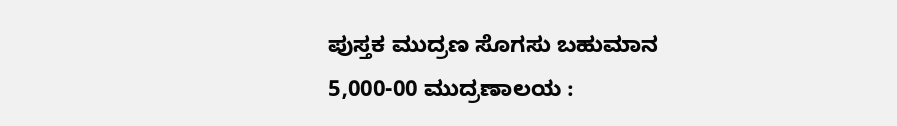ಪುಸ್ತಕ ಮುದ್ರಣ ಸೊಗಸು ಬಹುಮಾನ
5,000-00 ಮುದ್ರಣಾಲಯ :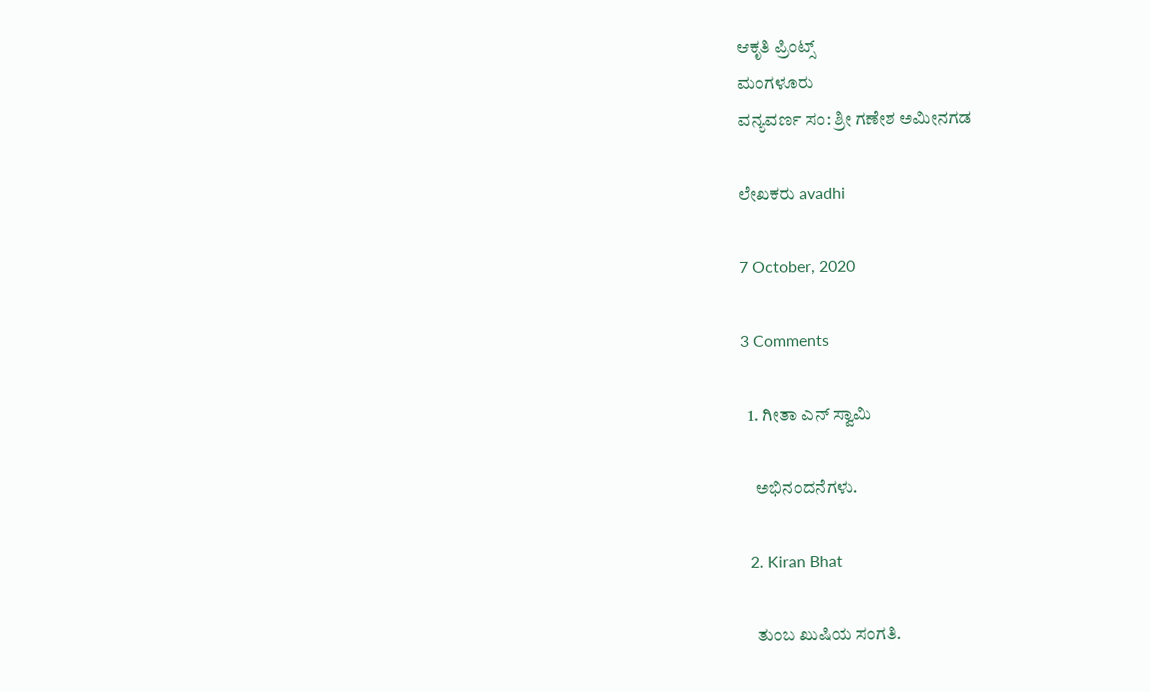ಆಕೃತಿ ಪ್ರಿಂಟ್ಸ್
ಮಂಗಳೂರು
ವನ್ಯವರ್ಣ ಸಂ: ಶ್ರೀ ಗಣೇಶ ಅಮೀನಗಡ

ಲೇಖಕರು avadhi

7 October, 2020

3 Comments

  1. ಗೀತಾ ಎನ್ ಸ್ವಾಮಿ

    ಅಭಿನಂದನೆಗಳು.

  2. Kiran Bhat

    ತುಂಬ ಖುಷಿಯ ಸಂಗತಿ.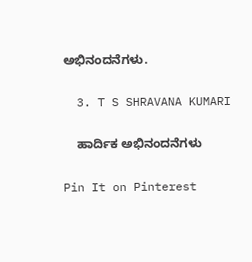ಅಭಿನಂದನೆಗಳು.

  3. T S SHRAVANA KUMARI

    ಹಾರ್ದಿಕ ಅಭಿನಂದನೆಗಳು

Pin It on Pinterest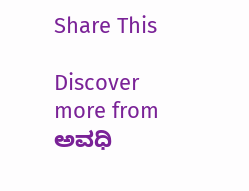Share This

Discover more from ಅವಧಿ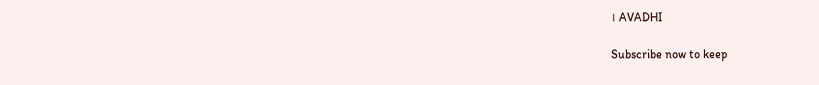। AVADHI

Subscribe now to keep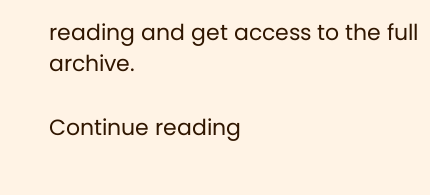reading and get access to the full archive.

Continue reading